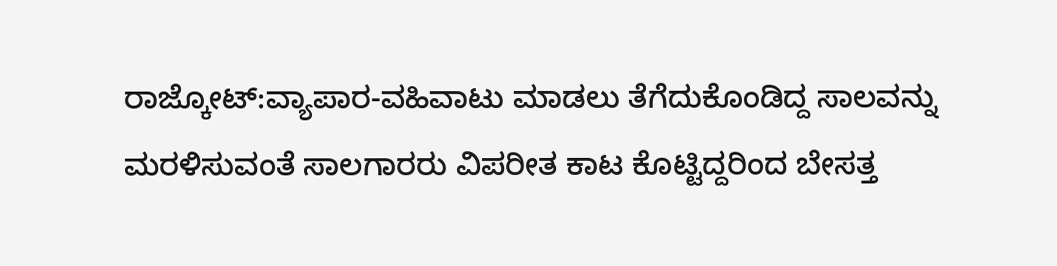ರಾಜ್ಕೋಟ್:ವ್ಯಾಪಾರ-ವಹಿವಾಟು ಮಾಡಲು ತೆಗೆದುಕೊಂಡಿದ್ದ ಸಾಲವನ್ನು ಮರಳಿಸುವಂತೆ ಸಾಲಗಾರರು ವಿಪರೀತ ಕಾಟ ಕೊಟ್ಟಿದ್ದರಿಂದ ಬೇಸತ್ತ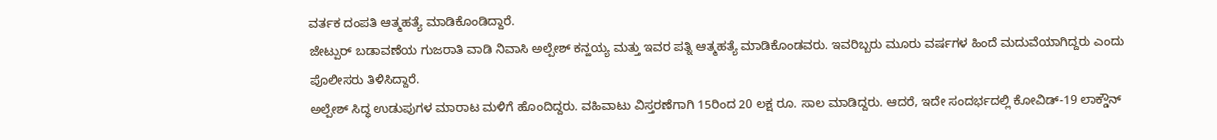ವರ್ತಕ ದಂಪತಿ ಆತ್ಮಹತ್ಯೆ ಮಾಡಿಕೊಂಡಿದ್ದಾರೆ.
ಜೇಟ್ಪುರ್ ಬಡಾವಣೆಯ ಗುಜರಾತಿ ವಾಡಿ ನಿವಾಸಿ ಅಲ್ಪೇಶ್ ಕನ್ಹಯ್ಯ ಮತ್ತು ಇವರ ಪತ್ನಿ ಆತ್ಮಹತ್ಯೆ ಮಾಡಿಕೊಂಡವರು. ಇವರಿಬ್ಬರು ಮೂರು ವರ್ಷಗಳ ಹಿಂದೆ ಮದುವೆಯಾಗಿದ್ದರು ಎಂದು ಪೊಲೀಸರು ತಿಳಿಸಿದ್ದಾರೆ.
ಅಲ್ಪೇಶ್ ಸಿದ್ಧ ಉಡುಪುಗಳ ಮಾರಾಟ ಮಳಿಗೆ ಹೊಂದಿದ್ದರು. ವಹಿವಾಟು ವಿಸ್ತರಣೆಗಾಗಿ 15ರಿಂದ 20 ಲಕ್ಷ ರೂ. ಸಾಲ ಮಾಡಿದ್ದರು. ಆದರೆ, ಇದೇ ಸಂದರ್ಭದಲ್ಲಿ ಕೋವಿಡ್-19 ಲಾಕ್ಡೌನ್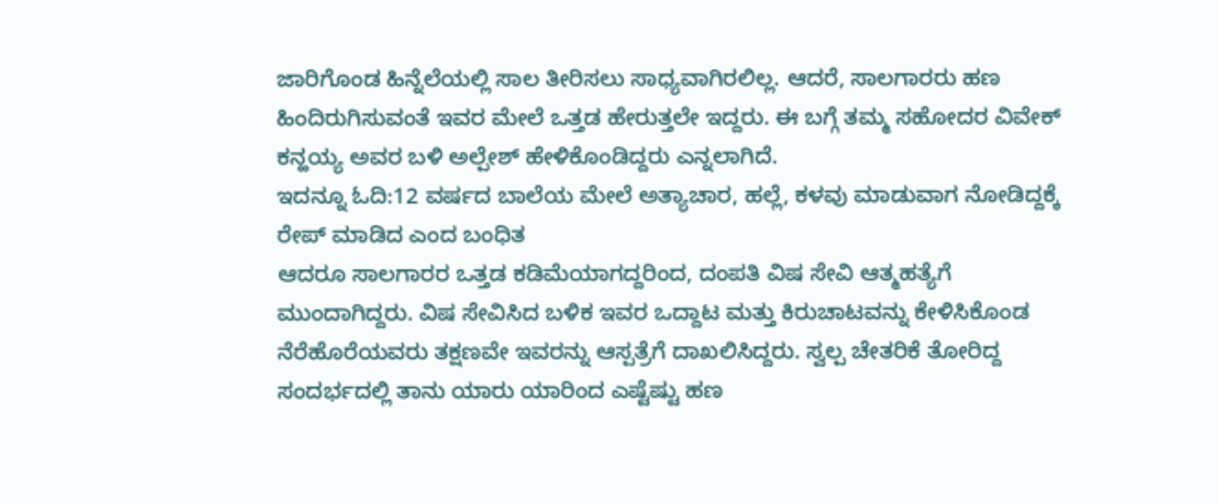ಜಾರಿಗೊಂಡ ಹಿನ್ನೆಲೆಯಲ್ಲಿ ಸಾಲ ತೀರಿಸಲು ಸಾಧ್ಯವಾಗಿರಲಿಲ್ಲ. ಆದರೆ, ಸಾಲಗಾರರು ಹಣ ಹಿಂದಿರುಗಿಸುವಂತೆ ಇವರ ಮೇಲೆ ಒತ್ತಡ ಹೇರುತ್ತಲೇ ಇದ್ದರು. ಈ ಬಗ್ಗೆ ತಮ್ಮ ಸಹೋದರ ವಿವೇಕ್ ಕನ್ಹಯ್ಯ ಅವರ ಬಳಿ ಅಲ್ಪೇಶ್ ಹೇಳಿಕೊಂಡಿದ್ದರು ಎನ್ನಲಾಗಿದೆ.
ಇದನ್ನೂ ಓದಿ:12 ವರ್ಷದ ಬಾಲೆಯ ಮೇಲೆ ಅತ್ಯಾಚಾರ, ಹಲ್ಲೆ, ಕಳವು ಮಾಡುವಾಗ ನೋಡಿದ್ದಕ್ಕೆ ರೇಪ್ ಮಾಡಿದ ಎಂದ ಬಂಧಿತ
ಆದರೂ ಸಾಲಗಾರರ ಒತ್ತಡ ಕಡಿಮೆಯಾಗದ್ದರಿಂದ, ದಂಪತಿ ವಿಷ ಸೇವಿ ಆತ್ಮಹತ್ಯೆಗೆ ಮುಂದಾಗಿದ್ದರು. ವಿಷ ಸೇವಿಸಿದ ಬಳಿಕ ಇವರ ಒದ್ದಾಟ ಮತ್ತು ಕಿರುಚಾಟವನ್ನು ಕೇಳಿಸಿಕೊಂಡ ನೆರೆಹೊರೆಯವರು ತಕ್ಷಣವೇ ಇವರನ್ನು ಆಸ್ಪತ್ರೆಗೆ ದಾಖಲಿಸಿದ್ದರು. ಸ್ವಲ್ಪ ಚೇತರಿಕೆ ತೋರಿದ್ದ ಸಂದರ್ಭದಲ್ಲಿ ತಾನು ಯಾರು ಯಾರಿಂದ ಎಷ್ಟೆಷ್ಟು ಹಣ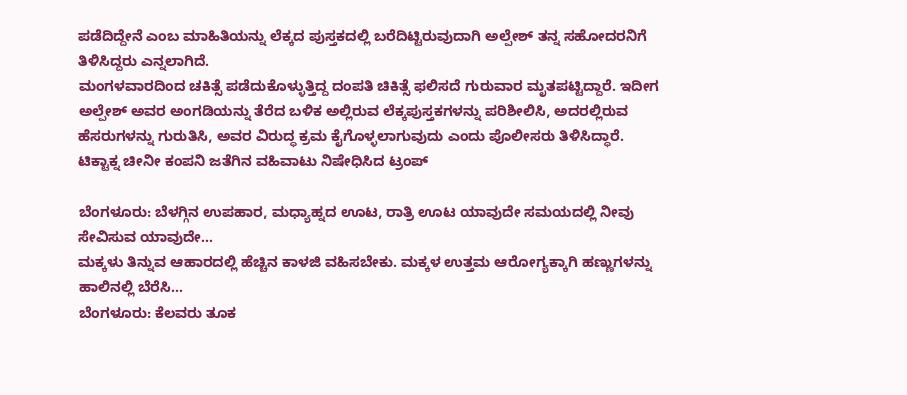ಪಡೆದಿದ್ದೇನೆ ಎಂಬ ಮಾಹಿತಿಯನ್ನು ಲೆಕ್ಕದ ಪುಸ್ತಕದಲ್ಲಿ ಬರೆದಿಟ್ಟಿರುವುದಾಗಿ ಅಲ್ಪೇಶ್ ತನ್ನ ಸಹೋದರನಿಗೆ ತಿಳಿಸಿದ್ದರು ಎನ್ನಲಾಗಿದೆ.
ಮಂಗಳವಾರದಿಂದ ಚಕಿತ್ಸೆ ಪಡೆದುಕೊಳ್ಳುತ್ತಿದ್ದ ದಂಪತಿ ಚಿಕಿತ್ಸೆ ಫಲಿಸದೆ ಗುರುವಾರ ಮೃತಪಟ್ಟಿದ್ದಾರೆ. ಇದೀಗ ಅಲ್ಪೇಶ್ ಅವರ ಅಂಗಡಿಯನ್ನು ತೆರೆದ ಬಳಿಕ ಅಲ್ಲಿರುವ ಲೆಕ್ಕಪುಸ್ತಕಗಳನ್ನು ಪರಿಶೀಲಿಸಿ, ಅದರಲ್ಲಿರುವ ಹೆಸರುಗಳನ್ನು ಗುರುತಿಸಿ, ಅವರ ವಿರುದ್ಧ ಕ್ರಮ ಕೈಗೊಳ್ಳಲಾಗುವುದು ಎಂದು ಪೊಲೀಸರು ತಿಳಿಸಿದ್ಧಾರೆ.
ಟಿಕ್ಟಾಕ್ನ ಚೀನೀ ಕಂಪನಿ ಜತೆಗಿನ ವಹಿವಾಟು ನಿಷೇಧಿಸಿದ ಟ್ರಂಪ್

ಬೆಂಗಳೂರು: ಬೆಳಗ್ಗಿನ ಉಪಹಾರ, ಮಧ್ಯಾಹ್ನದ ಊಟ, ರಾತ್ರಿ ಊಟ ಯಾವುದೇ ಸಮಯದಲ್ಲಿ ನೀವು ಸೇವಿಸುವ ಯಾವುದೇ…
ಮಕ್ಕಳು ತಿನ್ನುವ ಆಹಾರದಲ್ಲಿ ಹೆಚ್ಚಿನ ಕಾಳಜಿ ವಹಿಸಬೇಕು. ಮಕ್ಕಳ ಉತ್ತಮ ಆರೋಗ್ಯಕ್ಕಾಗಿ ಹಣ್ಣುಗಳನ್ನು ಹಾಲಿನಲ್ಲಿ ಬೆರೆಸಿ…
ಬೆಂಗಳೂರು: ಕೆಲವರು ತೂಕ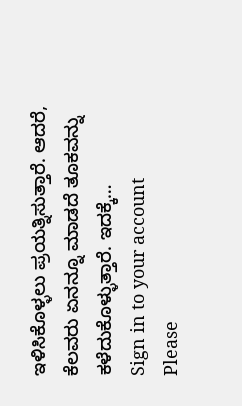ಇಳಿಸಿಕೊಳ್ಳಲು ಪ್ರಯತ್ನಿಸುತ್ತಾರೆ. ಆದರೆ, ಕೆಲವರು ಏನನ್ನೂ ಮಾಡದೆ ತೂಕವನ್ನು ಕಳೆದುಕೊಳ್ಳುತ್ತಾರೆ. ಇದಕ್ಕೆ…
Sign in to your account
Please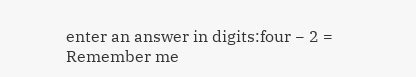enter an answer in digits:four − 2 =
Remember me